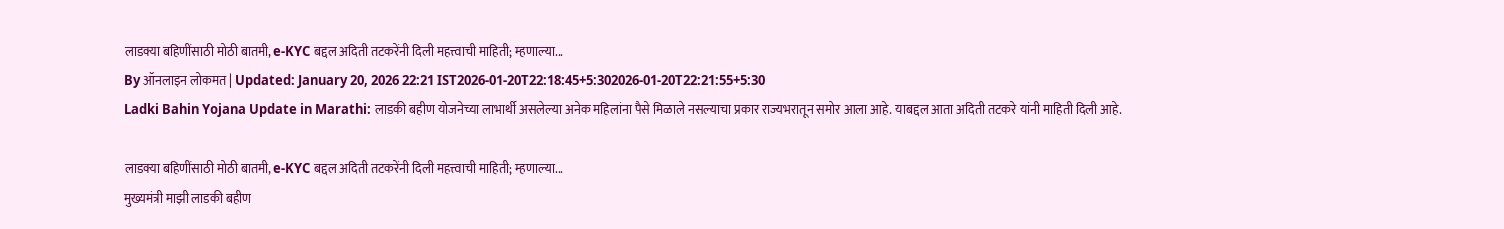लाडक्या बहिणींसाठी मोठी बातमी, e-KYC बद्दल अदिती तटकरेंनी दिली महत्त्वाची माहिती; म्हणाल्या...
By ऑनलाइन लोकमत | Updated: January 20, 2026 22:21 IST2026-01-20T22:18:45+5:302026-01-20T22:21:55+5:30
Ladki Bahin Yojana Update in Marathi: लाडकी बहीण योजनेच्या लाभार्थी असलेल्या अनेक महिलांना पैसे मिळाले नसल्याचा प्रकार राज्यभरातून समोर आला आहे. याबद्दल आता अदिती तटकरे यांनी माहिती दिली आहे.

लाडक्या बहिणींसाठी मोठी बातमी, e-KYC बद्दल अदिती तटकरेंनी दिली महत्त्वाची माहिती; म्हणाल्या...
मुख्यमंत्री माझी लाडकी बहीण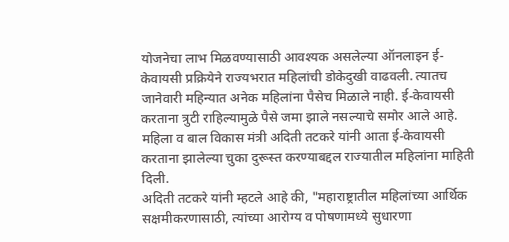योजनेचा लाभ मिळवण्यासाठी आवश्यक असलेल्या ऑनलाइन ई-केवायसी प्रक्रियेने राज्यभरात महिलांची डोकेदुखी वाढवली. त्यातच जानेवारी महिन्यात अनेक महिलांना पैसेच मिळाले नाही. ई-केवायसी करताना त्रुटी राहिल्यामुळे पैसे जमा झाले नसल्याचे समोर आले आहे. महिला व बाल विकास मंत्री अदिती तटकरे यांनी आता ई-केवायसी करताना झालेल्या चुका दुरूस्त करण्याबद्दल राज्यातील महिलांना माहिती दिली.
अदिती तटकरे यांनी म्हटले आहे की, "महाराष्ट्रातील महिलांच्या आर्थिक सक्षमीकरणासाठी, त्यांच्या आरोग्य व पोषणामध्ये सुधारणा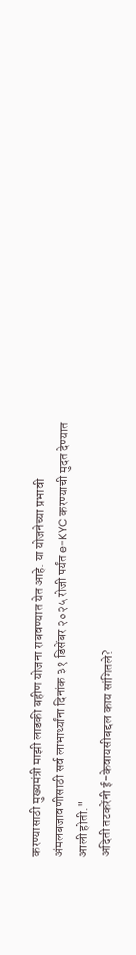करण्यासाठी मुख्यमंत्री माझी लाडकी बहीण योजना राबवण्यात येत आहे. या योजनेच्या प्रभावी अंमलबजावणीसाठी सर्व लाभार्थ्यांना दिनांक ३१ डिसेंबर २०२५ रोजी पर्यंत e-KYC करण्याची मुदत देण्यात आली होती."
अदिती तटकरेंनी ई-केवायसीबद्दल काय सांगितले?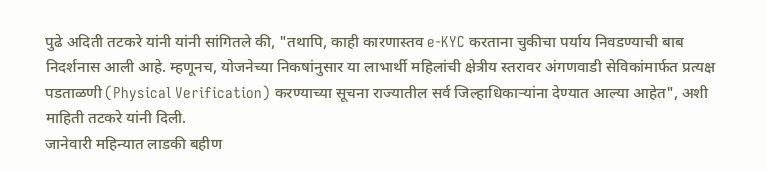पुढे अदिती तटकरे यांनी यांनी सांगितले की, "तथापि, काही कारणास्तव e-KYC करताना चुकीचा पर्याय निवडण्याची बाब निदर्शनास आली आहे. म्हणूनच, योजनेच्या निकषांनुसार या लाभार्थी महिलांची क्षेत्रीय स्तरावर अंगणवाडी सेविकांमार्फत प्रत्यक्ष पडताळणी (Physical Verification) करण्याच्या सूचना राज्यातील सर्व जिल्हाधिकाऱ्यांना देण्यात आल्या आहेत", अशी माहिती तटकरे यांनी दिली.
जानेवारी महिन्यात लाडकी बहीण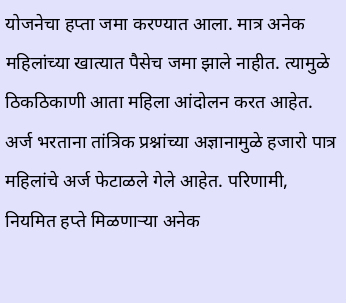योजनेचा हप्ता जमा करण्यात आला. मात्र अनेक महिलांच्या खात्यात पैसेच जमा झाले नाहीत. त्यामुळे ठिकठिकाणी आता महिला आंदोलन करत आहेत. अर्ज भरताना तांत्रिक प्रश्नांच्या अज्ञानामुळे हजारो पात्र महिलांचे अर्ज फेटाळले गेले आहेत. परिणामी, नियमित हप्ते मिळणाऱ्या अनेक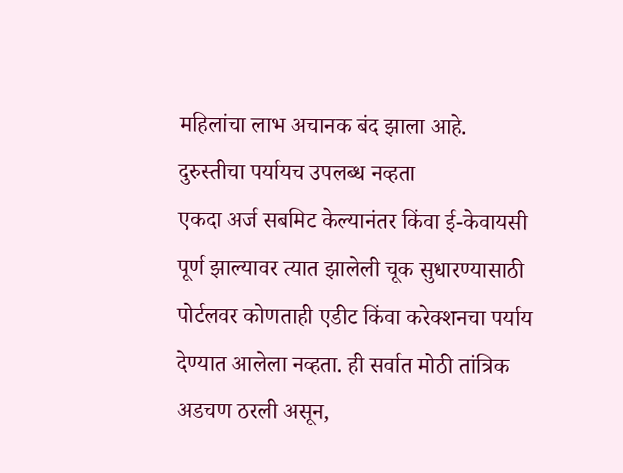महिलांचा लाभ अचानक बंद झाला आहे.
दुरुस्तीचा पर्यायच उपलब्ध नव्हता
एकदा अर्ज सबमिट केल्यानंतर किंवा ई-केवायसी पूर्ण झाल्यावर त्यात झालेली चूक सुधारण्यासाठी पोर्टलवर कोणताही एडीट किंवा करेक्शनचा पर्याय देण्यात आलेला नव्हता. ही सर्वात मोठी तांत्रिक अडचण ठरली असून,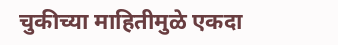चुकीच्या माहितीमुळे एकदा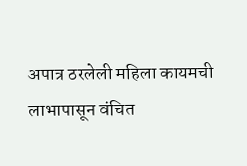अपात्र ठरलेली महिला कायमची लाभापासून वंचित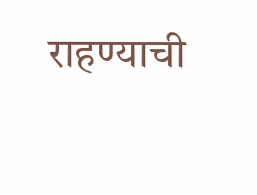राहण्याची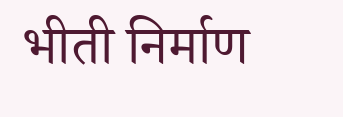भीती निर्माण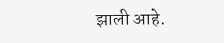झाली आहे.